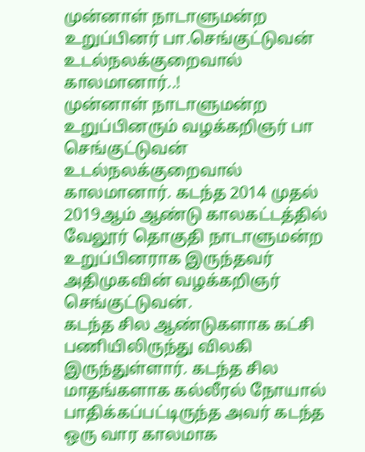முன்னாள் நாடாளுமன்ற உறுப்பினர் பா.செங்குட்டுவன் உடல்நலக்குறைவால் காலமானார்..!
முன்னாள் நாடாளுமன்ற உறுப்பினரும் வழக்கறிஞர் பா செங்குட்டுவன் உடல்நலக்குறைவால் காலமானார். கடந்த 2014 முதல் 2019ஆம் ஆண்டு காலகட்டத்தில் வேலூர் தொகுதி நாடாளுமன்ற உறுப்பினராக இருந்தவர் அதிமுகவின் வழக்கறிஞர் செங்குட்டுவன்.
கடந்த சில ஆண்டுகளாக கட்சி பணியிலிருந்து விலகி இருந்துள்ளார். கடந்த சில மாதங்களாக கல்லீரல் நோயால் பாதிக்கப்பட்டிருந்த அவர் கடந்த ஒரு வார காலமாக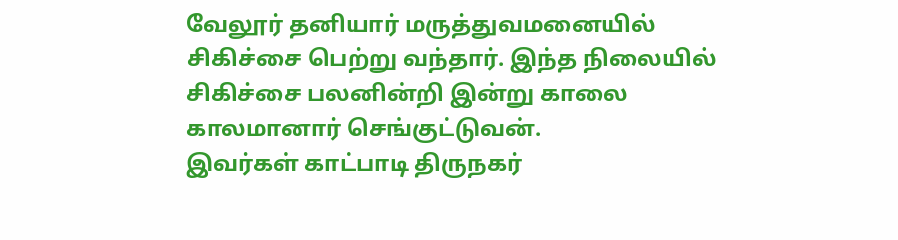வேலூர் தனியார் மருத்துவமனையில் சிகிச்சை பெற்று வந்தார். இந்த நிலையில் சிகிச்சை பலனின்றி இன்று காலை காலமானார் செங்குட்டுவன்.
இவர்கள் காட்பாடி திருநகர்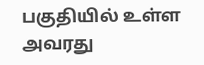பகுதியில் உள்ள அவரது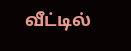வீட்டில்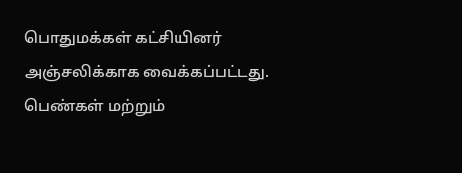பொதுமக்கள் கட்சியினர் அஞ்சலிக்காக வைக்கப்பட்டது. பெண்கள் மற்றும்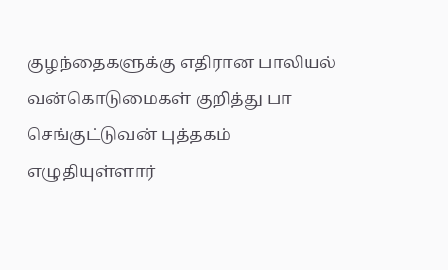குழந்தைகளுக்கு எதிரான பாலியல் வன்கொடுமைகள் குறித்து பா செங்குட்டுவன் புத்தகம் எழுதியுள்ளார்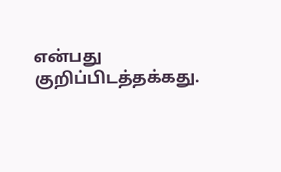என்பது குறிப்பிடத்தக்கது.